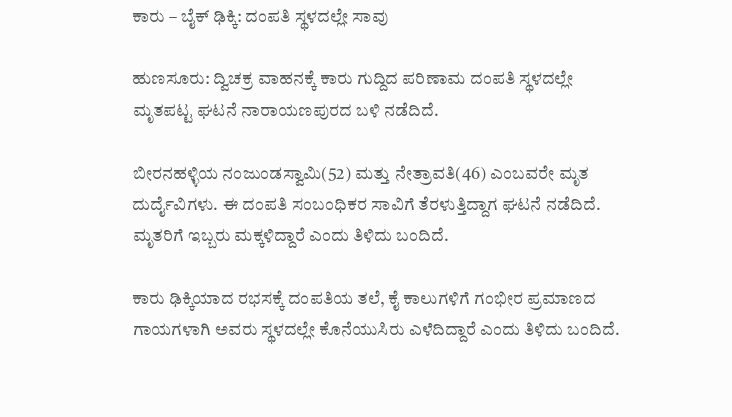ಕಾರು – ಬೈಕ್ ಢಿಕ್ಕಿ: ದಂಪತಿ ಸ್ಥಳದಲ್ಲೇ ಸಾವು

ಹುಣಸೂರು: ದ್ವಿಚಕ್ರ ವಾಹನಕ್ಕೆ ಕಾರು ಗುದ್ದಿದ ಪರಿಣಾಮ ದಂಪತಿ ಸ್ಥಳದಲ್ಲೇ ಮೃತಪಟ್ಟ ಘಟನೆ ನಾರಾಯಣಪುರದ ಬಳಿ ನಡೆದಿದೆ.

ಬೀರನಹಳ್ಳಿಯ ನಂಜುಂಡಸ್ವಾಮಿ(52) ಮತ್ತು ನೇತ್ರಾವತಿ(46) ಎಂಬವರೇ ಮೃತ ದುರ್ದೈವಿಗಳು. ಈ ದಂಪತಿ ಸಂಬಂಧಿಕರ ಸಾವಿಗೆ ತೆರಳುತ್ತಿದ್ದಾಗ ಘಟನೆ ನಡೆದಿದೆ‌. ಮೃತರಿಗೆ ಇಬ್ಬರು ಮಕ್ಕಳಿದ್ದಾರೆ ಎಂದು ತಿಳಿದು ಬಂದಿದೆ.

ಕಾರು ಢಿಕ್ಕಿಯಾದ ರಭಸಕ್ಕೆ ದಂಪತಿಯ ತಲೆ, ಕೈ ಕಾಲುಗಳಿಗೆ ‌ಗಂಭೀರ ಪ್ರಮಾಣದ ಗಾಯಗಳಾಗಿ ಅವರು ಸ್ಥಳದಲ್ಲೇ ಕೊನೆಯುಸಿರು ಎಳೆದಿದ್ದಾರೆ ಎಂದು ತಿಳಿದು ಬಂದಿದೆ.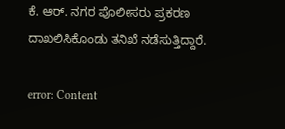ಕೆ. ಆರ್. ನಗರ ಪೊಲೀಸರು ಪ್ರಕರಣ ದಾಖಲಿಸಿಕೊಂಡು ತನಿಖೆ ನಡೆಸುತ್ತಿದ್ದಾರೆ.

error: Content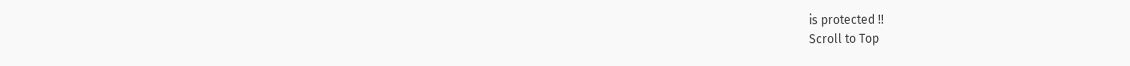is protected !!
Scroll to Top